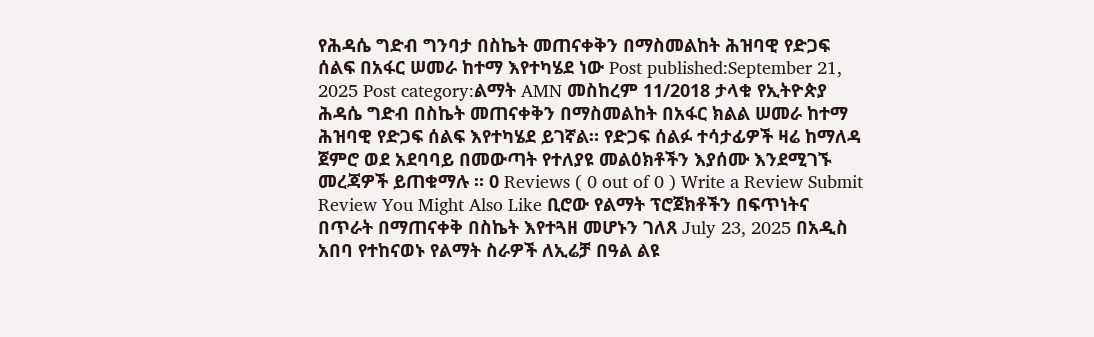የሕዳሴ ግድብ ግንባታ በስኬት መጠናቀቅን በማስመልከት ሕዝባዊ የድጋፍ ሰልፍ በአፋር ሠመራ ከተማ እየተካሄደ ነው Post published:September 21, 2025 Post category:ልማት AMN መስከረም 11/2018 ታላቁ የኢትዮጵያ ሕዳሴ ግድብ በስኬት መጠናቀቅን በማስመልከት በአፋር ክልል ሠመራ ከተማ ሕዝባዊ የድጋፍ ሰልፍ እየተካሄደ ይገኛል። የድጋፍ ሰልፉ ተሳታፊዎች ዛሬ ከማለዳ ጀምሮ ወደ አደባባይ በመውጣት የተለያዩ መልዕክቶችን እያሰሙ እንደሚገኙ መረጃዎች ይጠቁማሉ ። 0 Reviews ( 0 out of 0 ) Write a Review Submit Review You Might Also Like ቢሮው የልማት ፕሮጀክቶችን በፍጥነትና በጥራት በማጠናቀቅ በስኬት እየተጓዘ መሆኑን ገለጸ July 23, 2025 በአዲስ አበባ የተከናወኑ የልማት ስራዎች ለኢሬቻ በዓል ልዩ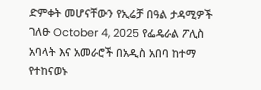ድምቀት መሆናቸውን የኢሬቻ በዓል ታዳሚዎች ገለፁ October 4, 2025 የፌዴራል ፖሊስ አባላት እና አመራሮች በአዲስ አበባ ከተማ የተከናወኑ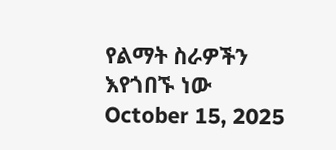የልማት ስራዎችን እየጎበኙ ነው October 15, 2025